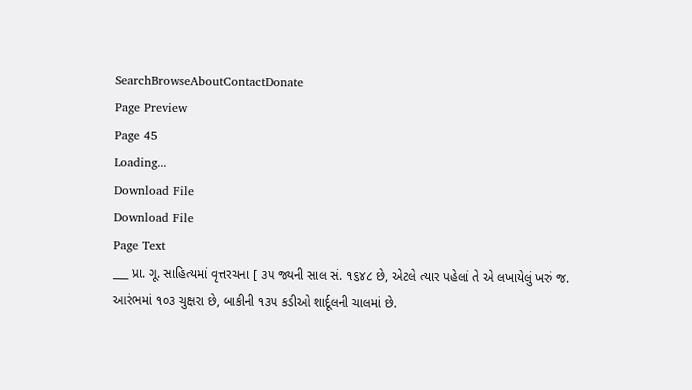SearchBrowseAboutContactDonate
Page Preview
Page 45
Loading...
Download File
Download File
Page Text
___ પ્રા. ગૂ. સાહિત્યમાં વૃત્તરચના [ ૩૫ જ્યની સાલ સં. ૧૬૪૮ છે, એટલે ત્યાર પહેલાં તે એ લખાયેલું ખરું જ. આરંભમાં ૧૦૩ ચુક્ષરા છે, બાકીની ૧૩૫ કડીઓ શાર્દૂલની ચાલમાં છે.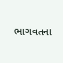ભાગવતના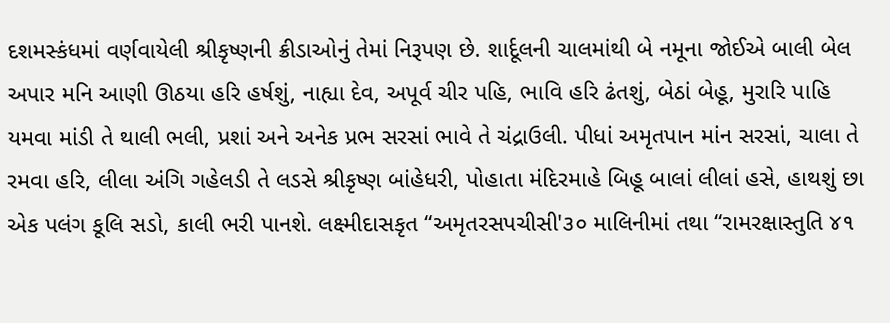દશમસ્કંધમાં વર્ણવાયેલી શ્રીકૃષ્ણની ક્રીડાઓનું તેમાં નિરૂપણ છે. શાર્દૂલની ચાલમાંથી બે નમૂના જોઈએ બાલી બેલ અપાર મનિ આણી ઊઠયા હરિ હર્ષશું, નાહ્યા દેવ, અપૂર્વ ચીર પહિ, ભાવિ હરિ ઢંતશું, બેઠાં બેહૂ, મુરારિ પાહિ યમવા માંડી તે થાલી ભલી, પ્રશાં અને અનેક પ્રભ સરસાં ભાવે તે ચંદ્રાઉલી. પીધાં અમૃતપાન માંન સરસાં, ચાલા તે રમવા હરિ, લીલા અંગિ ગહેલડી તે લડસે શ્રીકૃષ્ણ બાંહેધરી, પોહાતા મંદિરમાહે બિહૂ બાલાં લીલાં હસે, હાથશું છા એક પલંગ કૂલિ સડો, કાલી ભરી પાનશે. લક્ષ્મીદાસકૃત “અમૃતરસપચીસી'૩૦ માલિનીમાં તથા “રામરક્ષાસ્તુતિ ૪૧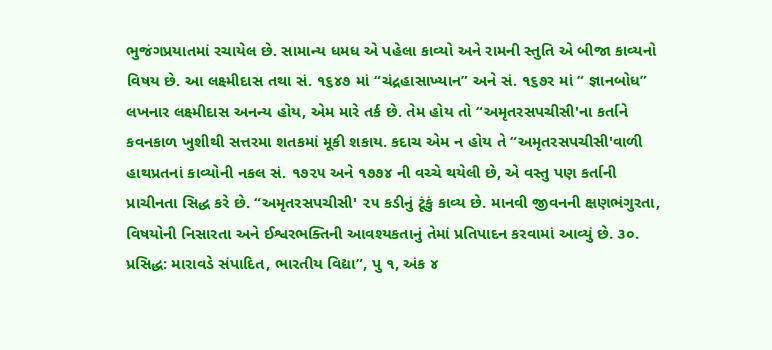ભુજંગપ્રયાતમાં રચાયેલ છે. સામાન્ય ધમધ એ પહેલા કાવ્યો અને રામની સ્તુતિ એ બીજા કાવ્યનો વિષય છે. આ લક્ષ્મીદાસ તથા સં. ૧૬૪૭ માં “ચંદ્રહાસાખ્યાન” અને સં. ૧૬૭ર માં “ જ્ઞાનબોધ” લખનાર લક્ષ્મીદાસ અનન્ય હોય, એમ મારે તર્ક છે. તેમ હોય તો “અમૃતરસપચીસી'ના કર્તાને કવનકાળ ખુશીથી સત્તરમા શતકમાં મૂકી શકાય. કદાચ એમ ન હોય તે “અમૃતરસપચીસી'વાળી હાથપ્રતનાં કાવ્યોની નકલ સં. ૧૭૨૫ અને ૧૭૭૪ ની વચ્ચે થયેલી છે, એ વસ્તુ પણ કર્તાની પ્રાચીનતા સિદ્ધ કરે છે. “અમૃતરસપચીસી' ૨૫ કડીનું ટૂંકું કાવ્ય છે. માનવી જીવનની ક્ષણભંગુરતા, વિષયોની નિસારતા અને ઈશ્વરભક્તિની આવશ્યકતાનું તેમાં પ્રતિપાદન કરવામાં આવ્યું છે. ૩૦. પ્રસિદ્ધ: મારાવડે સંપાદિત, ભારતીય વિદ્યા”, પુ ૧, અંક ૪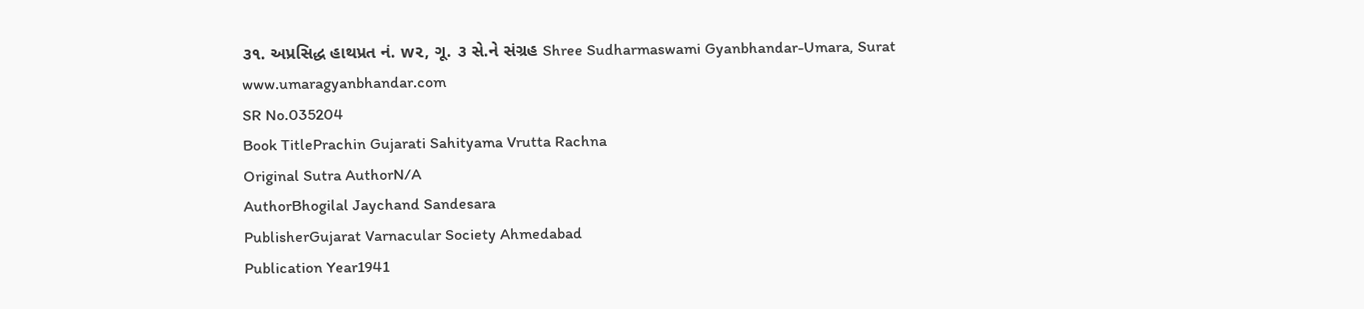૩૧. અપ્રસિદ્ધ હાથપ્રત નં. w૨, ગૂ. ૩ સે.ને સંગ્રહ Shree Sudharmaswami Gyanbhandar-Umara, Surat www.umaragyanbhandar.com
SR No.035204
Book TitlePrachin Gujarati Sahityama Vrutta Rachna
Original Sutra AuthorN/A
AuthorBhogilal Jaychand Sandesara
PublisherGujarat Varnacular Society Ahmedabad
Publication Year1941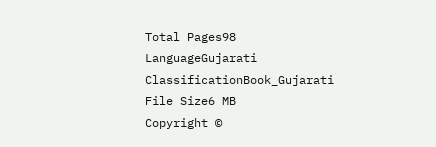Total Pages98
LanguageGujarati
ClassificationBook_Gujarati
File Size6 MB
Copyright ©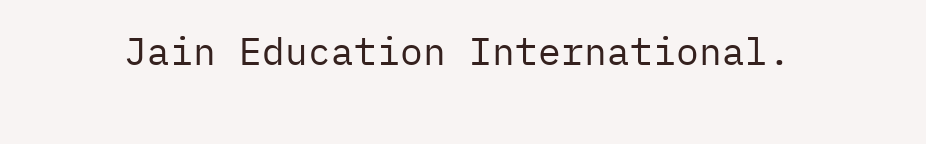Jain Education International.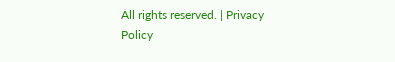All rights reserved. | Privacy Policy